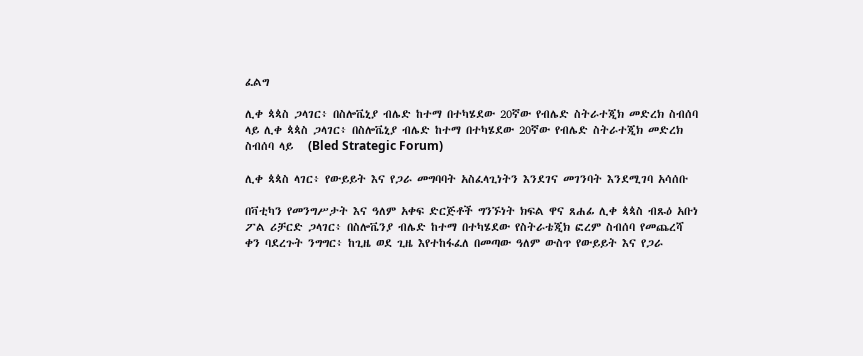ፈልግ

ሊቀ ጳጳስ ጋላገር፥ በስሎቬኒያ ብሌድ ከተማ በተካሄደው 20ኛው የብሌድ ስትራተጂክ መድረክ ስብሰባ ላይ ሊቀ ጳጳስ ጋላገር፥ በስሎቬኒያ ብሌድ ከተማ በተካሄደው 20ኛው የብሌድ ስትራተጂክ መድረክ ስብሰባ ላይ   (Bled Strategic Forum)

ሊቀ ጳጳስ ላገር፥ የውይይት እና የጋራ መግባባት አስፈላጊነትን እንደገና መገንባት እንደሚገባ አሳሰቡ

በቫቲካን የመንግሥታት እና ዓለም አቀፍ ድርጅቶች ግንኙነት ክፍል ዋና ጸሐፊ ሊቀ ጳጳስ ብጹዕ አቡነ ፖል ሪቻርድ ጋላገር፥ በስሎቬንያ ብሌድ ከተማ በተካሄደው የስትራቴጂክ ፎረም ስብሰባ የመጨረሻ ቀን ባደረጉት ንግግር፥ ከጊዜ ወደ ጊዜ እየተከፋፈለ በመጣው ዓለም ውስጥ የውይይት እና የጋራ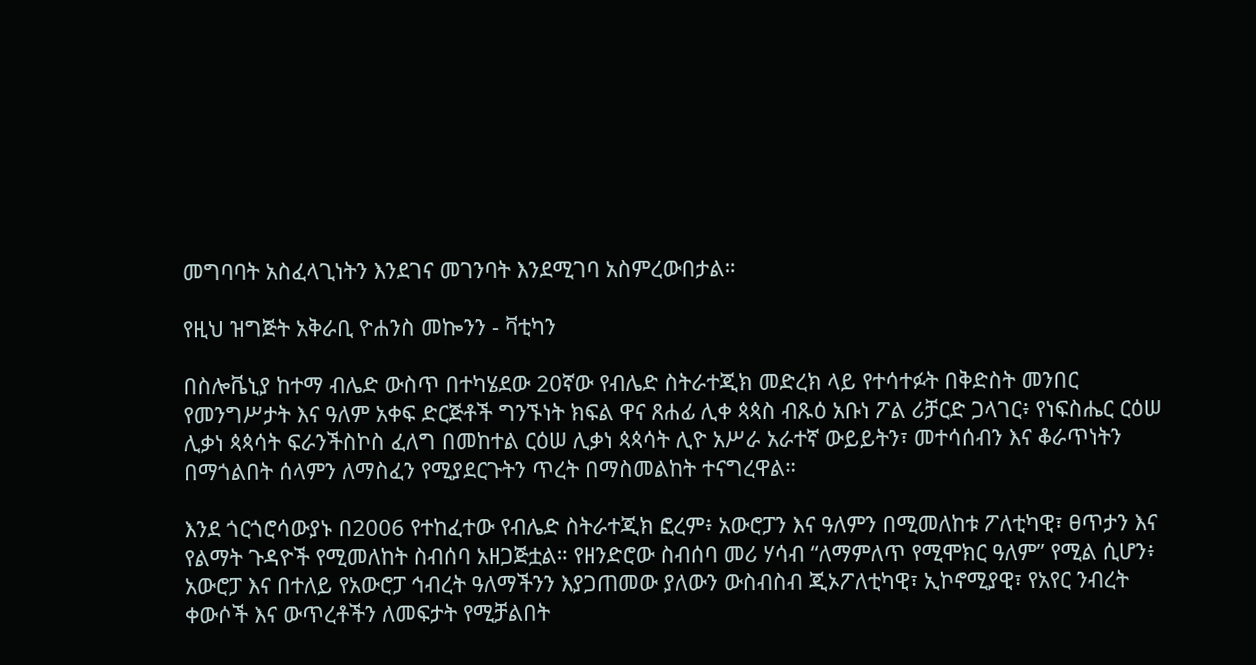መግባባት አስፈላጊነትን እንደገና መገንባት እንደሚገባ አስምረውበታል።

የዚህ ዝግጅት አቅራቢ ዮሐንስ መኰንን - ቫቲካን

በስሎቬኒያ ከተማ ብሌድ ውስጥ በተካሄደው 20ኛው የብሌድ ስትራተጂክ መድረክ ላይ የተሳተፉት በቅድስት መንበር የመንግሥታት እና ዓለም አቀፍ ድርጅቶች ግንኙነት ክፍል ዋና ጸሐፊ ሊቀ ጳጳስ ብጹዕ አቡነ ፖል ሪቻርድ ጋላገር፥ የነፍስሔር ርዕሠ ሊቃነ ጳጳሳት ፍራንችስኮስ ፈለግ በመከተል ርዕሠ ሊቃነ ጳጳሳት ሊዮ አሥራ አራተኛ ውይይትን፣ መተሳሰብን እና ቆራጥነትን በማጎልበት ሰላምን ለማስፈን የሚያደርጉትን ጥረት በማስመልከት ተናግረዋል።

እንደ ጎርጎሮሳውያኑ በ2006 የተከፈተው የብሌድ ስትራተጂክ ፎረም፥ አውሮፓን እና ዓለምን በሚመለከቱ ፖለቲካዊ፣ ፀጥታን እና የልማት ጉዳዮች የሚመለከት ስብሰባ አዘጋጅቷል። የዘንድሮው ስብሰባ መሪ ሃሳብ “ለማምለጥ የሚሞክር ዓለም” የሚል ሲሆን፥ አውሮፓ እና በተለይ የአውሮፓ ኅብረት ዓለማችንን እያጋጠመው ያለውን ውስብስብ ጂኦፖለቲካዊ፣ ኢኮኖሚያዊ፣ የአየር ንብረት ቀውሶች እና ውጥረቶችን ለመፍታት የሚቻልበት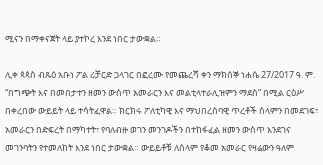ሚናን በማቀናጀት ላይ ያተኮረ እንደ ነበር ታውቋል።

ሊቀ ጳጳስ ብጹዕ አቡነ ፖል ሪቻርድ ጋላገር በፎረሙ የመጨረሻ ቀን ማክሰኞ ነሐሴ 27/2017 ዓ. ም. “በግጭት እና በመበታተን ዘመን ውስጥ አመራርን እና መልቲላተራሊዝምን ማደስ” በሚል ርዕሥ በቀረበው ውይይት ላይ ተሳትፈዋል። ክርክሩ ፖለቲካዊ እና ማህበረሰባዊ ጥረቶች ሰላምን በመደገፍ፣ አመራርን በድፍረት በማካተት፣ የባለብዙ ወገን መንገዶችን በተከፋፈል ዘመን ውስጥ እንደገና መገንባትን የተመለከት እንደ ነበር ታውቋል። ውይይቶቹ ለሰላም የቆመ አመራር የዛሬውን ዓለም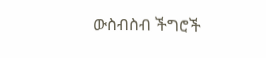ውስብስብ ችግሮች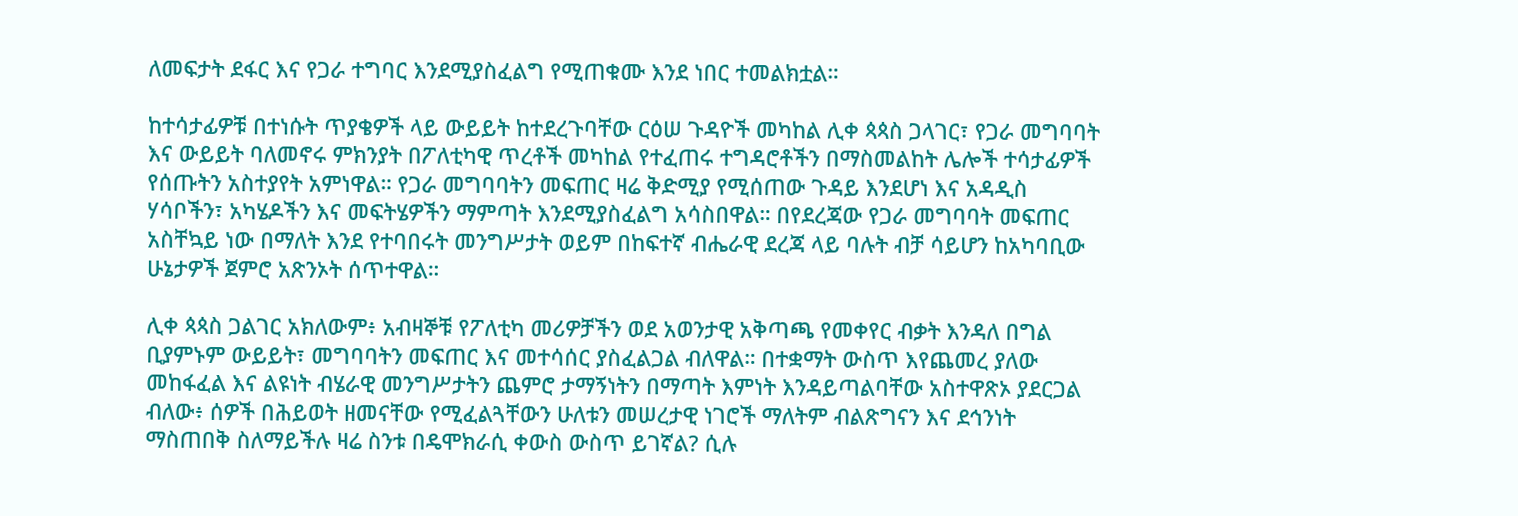ለመፍታት ደፋር እና የጋራ ተግባር እንደሚያስፈልግ የሚጠቁሙ እንደ ነበር ተመልክቷል።

ከተሳታፊዎቹ በተነሱት ጥያቄዎች ላይ ውይይት ከተደረጉባቸው ርዕሠ ጉዳዮች መካከል ሊቀ ጳጳስ ጋላገር፣ የጋራ መግባባት እና ውይይት ባለመኖሩ ምክንያት በፖለቲካዊ ጥረቶች መካከል የተፈጠሩ ተግዳሮቶችን በማስመልከት ሌሎች ተሳታፊዎች የሰጡትን አስተያየት አምነዋል። የጋራ መግባባትን መፍጠር ዛሬ ቅድሚያ የሚሰጠው ጉዳይ እንደሆነ እና አዳዲስ ሃሳቦችን፣ አካሄዶችን እና መፍትሄዎችን ማምጣት እንደሚያስፈልግ አሳስበዋል። በየደረጃው የጋራ መግባባት መፍጠር አስቸኳይ ነው በማለት እንደ የተባበሩት መንግሥታት ወይም በከፍተኛ ብሔራዊ ደረጃ ላይ ባሉት ብቻ ሳይሆን ከአካባቢው ሁኔታዎች ጀምሮ አጽንኦት ሰጥተዋል።

ሊቀ ጳጳስ ጋልገር አክለውም፥ አብዛኞቹ የፖለቲካ መሪዎቻችን ወደ አወንታዊ አቅጣጫ የመቀየር ብቃት እንዳለ በግል ቢያምኑም ውይይት፣ መግባባትን መፍጠር እና መተሳሰር ያስፈልጋል ብለዋል። በተቋማት ውስጥ እየጨመረ ያለው መከፋፈል እና ልዩነት ብሄራዊ መንግሥታትን ጨምሮ ታማኝነትን በማጣት እምነት እንዳይጣልባቸው አስተዋጽኦ ያደርጋል ብለው፥ ሰዎች በሕይወት ዘመናቸው የሚፈልጓቸውን ሁለቱን መሠረታዊ ነገሮች ማለትም ብልጽግናን እና ደኅንነት ማስጠበቅ ስለማይችሉ ዛሬ ስንቱ በዴሞክራሲ ቀውስ ውስጥ ይገኛል? ሲሉ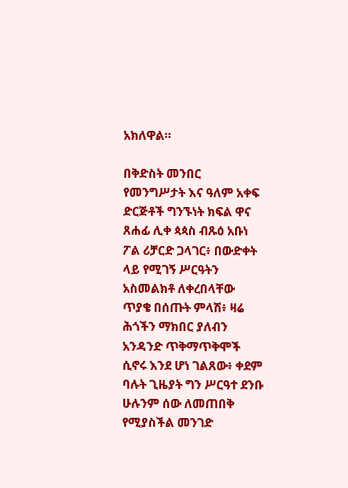አክለዋል።

በቅድስት መንበር የመንግሥታት እና ዓለም አቀፍ ድርጅቶች ግንኙነት ክፍል ዋና ጸሐፊ ሊቀ ጳጳስ ብጹዕ አቡነ ፖል ሪቻርድ ጋላገር፥ በውድቀት ላይ የሚገኝ ሥርዓትን አስመልክቶ ለቀረበላቸው ጥያቄ በሰጡት ምላሽ፥ ዛሬ ሕጎችን ማክበር ያለብን አንዳንድ ጥቅማጥቅሞች ሲኖሩ እንደ ሆነ ገልጸው፥ ቀደም ባሉት ጊዜያት ግን ሥርዓተ ደንቡ ሁሉንም ሰው ለመጠበቅ የሚያስችል መንገድ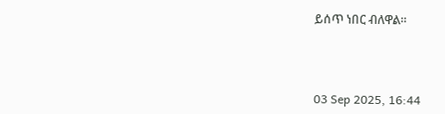ይሰጥ ነበር ብለዋል።



03 Sep 2025, 16:44